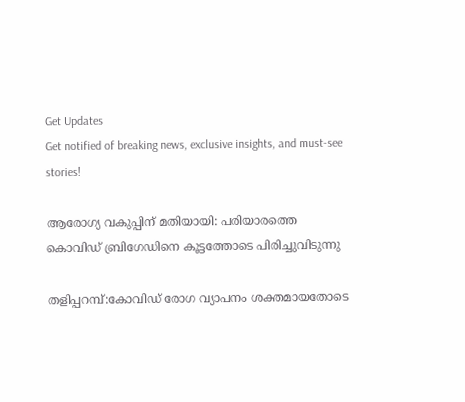Get Updates
Get notified of breaking news, exclusive insights, and must-see stories!

ആരോഗ്യ വകുപ്പിന് മതിയായി: പരിയാരത്തെ കൊവിഡ് ബ്രിഗേഡിനെ കൂട്ടത്തോടെ പിരിച്ചുവിടുന്നു

തളിപ്പറമ്പ്:കോവിഡ് രോഗ വ്യാപനം ശക്തമായതോടെ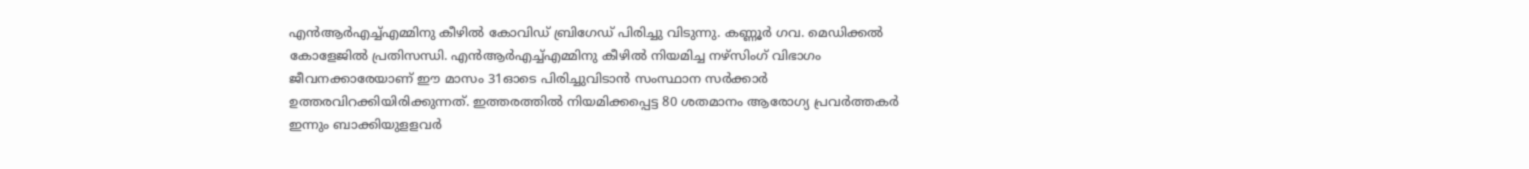എന്‍ആര്‍എച്ച്എമ്മിനു കീഴില്‍ കോവിഡ് ബ്രിഗേഡ് പിരിച്ചു വിടുന്നു. കണ്ണൂര്‍ ഗവ. മെഡിക്കല്‍ കോളേജില്‍ പ്രതിസന്ധി. എന്‍ആര്‍എച്ച്എമ്മിനു കീഴില്‍ നിയമിച്ച നഴ്സിംഗ് വിഭാഗം ജീവനക്കാരേയാണ് ഈ മാസം 31ഓടെ പിരിച്ചുവിടാന്‍ സംസ്ഥാന സര്‍ക്കാര്‍ ഉത്തരവിറക്കിയിരിക്കുന്നത്. ഇത്തരത്തില്‍ നിയമിക്കപ്പെട്ട 80 ശതമാനം ആരോഗ്യ പ്രവര്‍ത്തകര്‍ ഇന്നും ബാക്കിയുളളവര്‍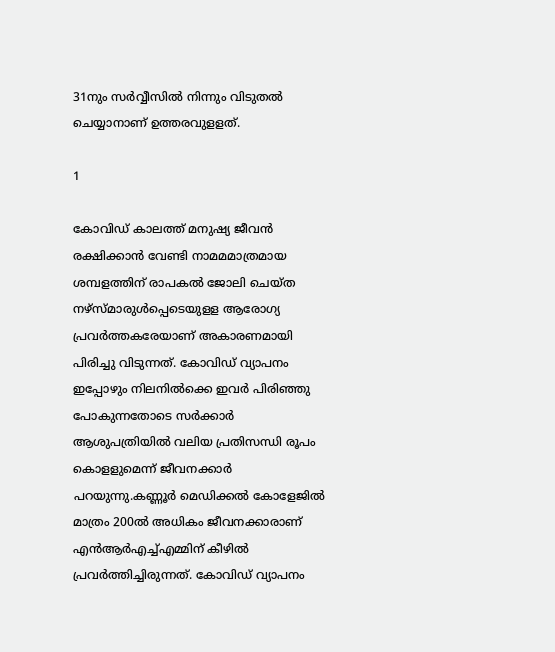31നും സര്‍വ്വീസില്‍ നിന്നും വിടുതല്‍ ചെയ്യാനാണ് ഉത്തരവുളളത്.

1

കോവിഡ് കാലത്ത് മനുഷ്യ ജീവന്‍ രക്ഷിക്കാന്‍ വേണ്ടി നാമമമാത്രമായ ശമ്പളത്തിന് രാപകല്‍ ജോലി ചെയ്ത നഴ്സ്മാരുള്‍പ്പെടെയുളള ആരോഗ്യ പ്രവര്‍ത്തകരേയാണ് അകാരണമായി പിരിച്ചു വിടുന്നത്. കോവിഡ് വ്യാപനം ഇപ്പോഴും നിലനില്‍ക്കെ ഇവര്‍ പിരിഞ്ഞു പോകുന്നതോടെ സര്‍ക്കാര്‍ ആശുപത്രിയില്‍ വലിയ പ്രതിസന്ധി രൂപം കൊളളുമെന്ന് ജീവനക്കാര്‍ പറയുന്നു.കണ്ണൂര്‍ മെഡിക്കല്‍ കോളേജില്‍ മാത്രം 200ല്‍ അധികം ജീവനക്കാരാണ് എന്‍ആര്‍എച്ച്എമ്മിന് കീഴില്‍ പ്രവര്‍ത്തിച്ചിരുന്നത്. കോവിഡ് വ്യാപനം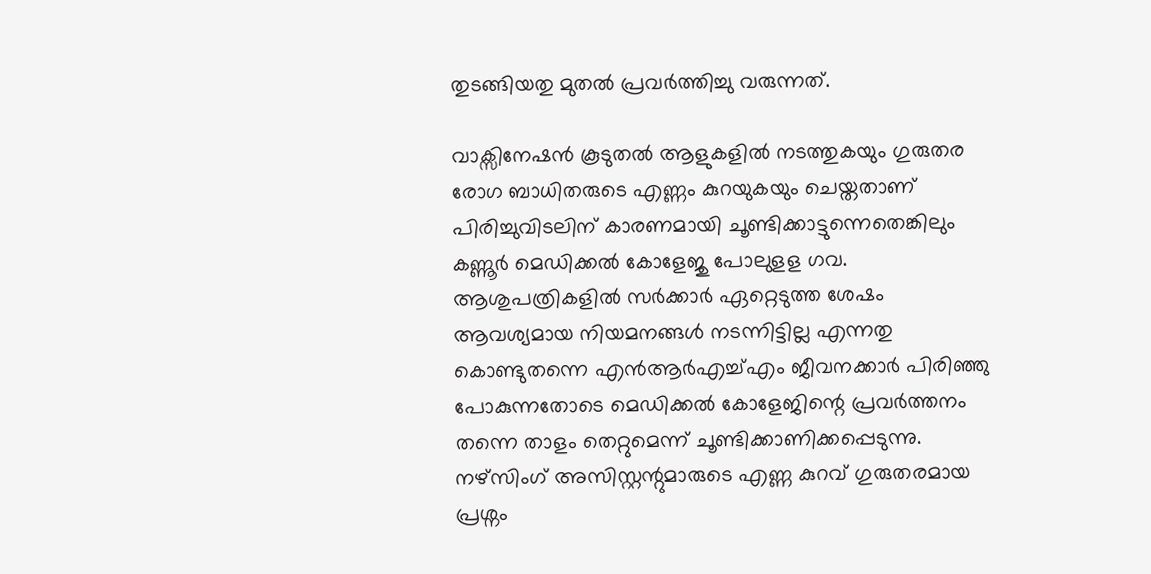തുടങ്ങിയതു മുതല്‍ പ്രവര്‍ത്തിച്ചു വരുന്നത്.

വാക്സിനേഷന്‍ കൂടുതല്‍ ആളുകളില്‍ നടത്തുകയും ഗുരുതര രോഗ ബാധിതരുടെ എണ്ണം കുറയുകയും ചെയ്തതാണ് പിരിച്ചുവിടലിന് കാരണമായി ചൂണ്ടിക്കാട്ടുന്നെതെങ്കിലും കണ്ണൂര്‍ മെഡിക്കല്‍ കോളേജു പോലുളള ഗവ. ആശുപത്രികളില്‍ സര്‍ക്കാര്‍ ഏറ്റെടുത്ത ശേഷം ആവശ്യമായ നിയമനങ്ങള്‍ നടന്നിട്ടില്ല എന്നതു കൊണ്ടുതന്നെ എന്‍ആര്‍എച്ച്എം ജീവനക്കാര്‍ പിരിഞ്ഞു പോകുന്നതോടെ മെഡിക്കല്‍ കോളേജിന്റെ പ്രവര്‍ത്തനം തന്നെ താളം തെറ്റുമെന്ന് ചൂണ്ടിക്കാണിക്കപ്പെടുന്നു. നഴ്സിംഗ് അസിസ്റ്റന്റുമാരുടെ എണ്ണ കുറവ് ഗുരുതരമായ പ്രശ്നം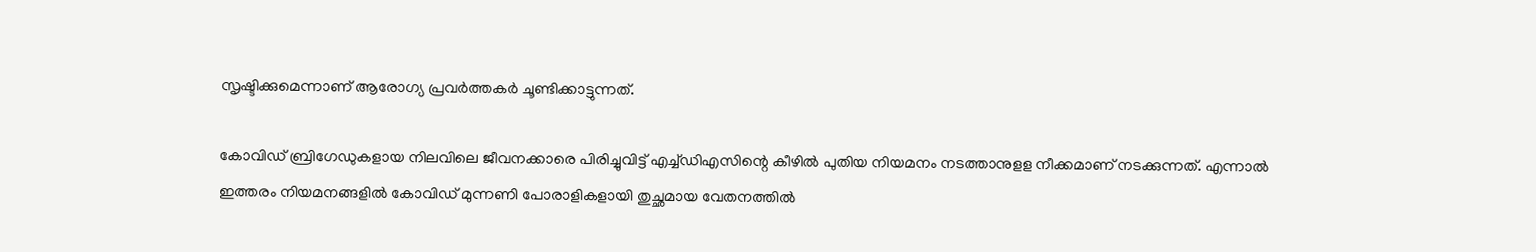സൃഷ്ടിക്കുമെന്നാണ് ആരോഗ്യ പ്രവര്‍ത്തകര്‍ ചൂണ്ടിക്കാട്ടുന്നത്.

കോവിഡ് ബ്രിഗേഡുകളായ നിലവിലെ ജീവനക്കാരെ പിരിച്ചുവിട്ട് എച്ച്ഡിഎസിന്റെ കീഴില്‍ പുതിയ നിയമനം നടത്താനുളള നീക്കമാണ് നടക്കുന്നത്. എന്നാല്‍ ഇത്തരം നിയമനങ്ങളില്‍ കോവിഡ് മുന്നണി പോരാളികളായി തുച്ഛമായ വേതനത്തില്‍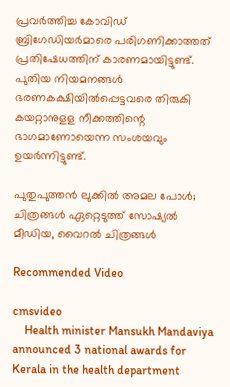പ്രവര്‍ത്തിച്ച കോവിഡ് ബ്രിഗേഡിയര്‍മാരെ പരിഗണിക്കാത്തത് പ്രതിഷേധത്തിന് കാരണമായിട്ടുണ്ട്. പുതിയ നിയമനങ്ങള്‍ ഭരണകക്ഷിയില്‍പ്പെട്ടവരെ തിരുകി കയറ്റാനുളള നീക്കത്തിന്റെ ഭാഗമാണോയെന്ന സംശയവും ഉയര്‍ന്നിട്ടുണ്ട്.

പുതുപുത്തന്‍ ലുക്കില്‍ അമല പോള്‍; ചിത്രങ്ങള്‍ ഏറ്റെടുത്ത് സോഷ്യല്‍ മീഡിയ, വൈറല്‍ ചിത്രങ്ങള്‍

Recommended Video

cmsvideo
    Health minister Mansukh Mandaviya announced 3 national awards for Kerala in the health department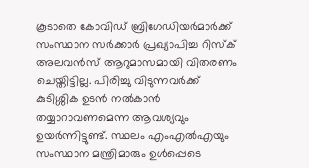കൂടാതെ കോവിഡ് ബ്രിഗേഡിയര്‍മാര്‍ക്ക് സംസ്ഥാന സര്‍ക്കാര്‍ പ്രഖ്യാപിച്ച റിസ്‌ക് അലവന്‍സ് ആറുമാസമായി വിതരണം ചെയ്തിട്ടില്ല. പിരിച്ചു വിടുന്നവര്‍ക്ക് കുടിശ്ശിക ഉടന്‍ നല്‍കാന്‍ തയ്യാറാവണമെന്ന ആവശ്യവും ഉയര്‍ന്നിട്ടുണ്ട്. സ്ഥലം എംഎല്‍എയും സംസ്ഥാന മന്ത്രിമാരും ഉള്‍പ്പെടെ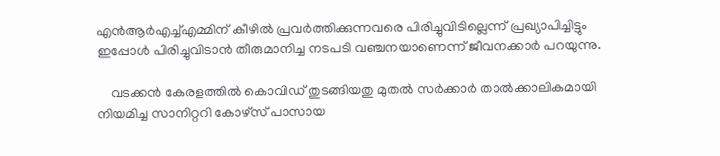എന്‍ആര്‍എച്ച്എമ്മിന് കീഴില്‍ പ്രവര്‍ത്തിക്കുന്നവരെ പിരിച്ചുവിടില്ലെന്ന് പ്രഖ്യാപിച്ചിട്ടും ഇപ്പോള്‍ പിരിച്ചുവിടാന്‍ തീരുമാനിച്ച നടപടി വഞ്ചനയാണെന്ന് ജീവനക്കാര്‍ പറയുന്നു.

    വടക്കന്‍ കേരളത്തില്‍ കൊവിഡ് തുടങ്ങിയതു മുതല്‍ സര്‍ക്കാര്‍ താല്‍ക്കാലികമായി നിയമിച്ച സാനിറ്ററി കോഴ്‌സ് പാസായ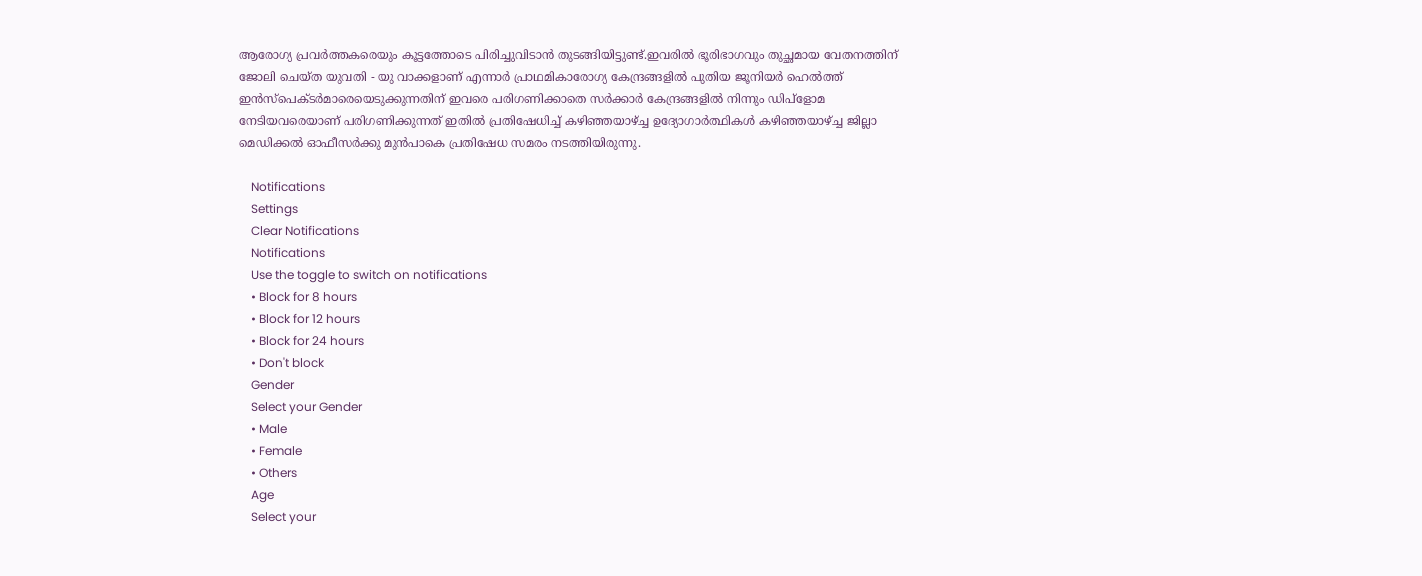ആരോഗ്യ പ്രവര്‍ത്തകരെയും കൂട്ടത്തോടെ പിരിച്ചുവിടാന്‍ തുടങ്ങിയിട്ടുണ്ട്.ഇവരില്‍ ഭൂരിഭാഗവും തുച്ഛമായ വേതനത്തിന് ജോലി ചെയ്ത യുവതി - യു വാക്കളാണ് എന്നാര്‍ പ്രാഥമികാരോഗ്യ കേന്ദ്രങ്ങളില്‍ പുതിയ ജൂനിയര്‍ ഹെല്‍ത്ത് ഇന്‍സ്‌പെക്ടര്‍മാരെയെടുക്കുന്നതിന് ഇവരെ പരിഗണിക്കാതെ സര്‍ക്കാര്‍ കേന്ദ്രങ്ങളില്‍ നിന്നും ഡിപ്‌ളോമ നേടിയവരെയാണ് പരിഗണിക്കുന്നത് ഇതില്‍ പ്രതിഷേധിച്ച് കഴിഞ്ഞയാഴ്ച്ച ഉദ്യോഗാര്‍ത്ഥികള്‍ കഴിഞ്ഞയാഴ്ച്ച ജില്ലാ മെഡിക്കല്‍ ഓഫീസര്‍ക്കു മുന്‍പാകെ പ്രതിഷേധ സമരം നടത്തിയിരുന്നു.

    Notifications
    Settings
    Clear Notifications
    Notifications
    Use the toggle to switch on notifications
    • Block for 8 hours
    • Block for 12 hours
    • Block for 24 hours
    • Don't block
    Gender
    Select your Gender
    • Male
    • Female
    • Others
    Age
    Select your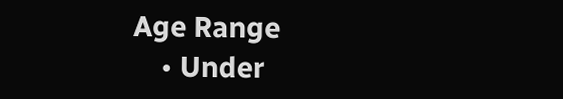Age Range
    • Under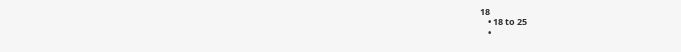18
    • 18 to 25
    •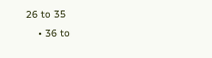26 to 35
    • 36 to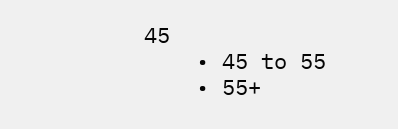45
    • 45 to 55
    • 55+